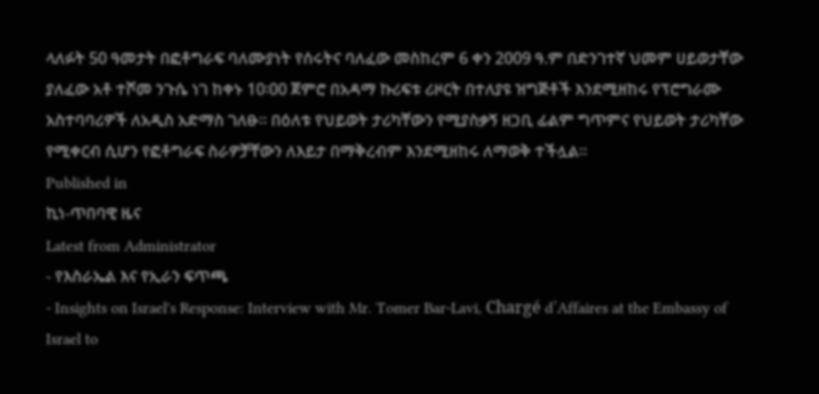ላለፉት 50 ዓመታት በፎቶግራፍ ባለሙያነት የሰሩትና ባለፈው መስከረም 6 ቀን 2009 ዓ.ም በድንገተኛ ህመም ሀይወታቸው ያለፈው አቶ ተሾመ ንጉሴ ነገ ከቀኑ 10፡00 ጀምሮ በአዳማ ኩሪፍቱ ሪዞርት በተለያዩ ዝግጅቶች እንደሚዘከሩ የፕሮግራሙ አስተባባሪዎች ለአዲስ አድማስ ገለፁ፡፡ በዕለቱ የህይወት ታሪካቸውን የሚያስቃኝ ዘጋቢ ፊልም ግጥምና የህይወት ታሪካቸው የሚቀርብ ሲሆን የፎቶግራፍ ስራዎቻቸውን ለእይታ በማቅረብም እንደሚዘከሩ ለማወቅ ተችሏል፡፡
Published in
ኪነ-ጥበባዊ ዜና
Latest from Administrator
- የእስራኤል እና የኢራን ፍጥጫ
- Insights on Israel's Response: Interview with Mr. Tomer Bar-Lavi, Chargé d’Affaires at the Embassy of Israel to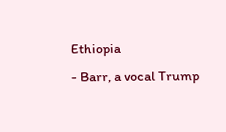Ethiopia
- Barr, a vocal Trump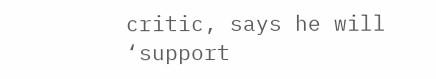critic, says he will ‘support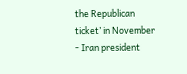the Republican ticket’ in November
- Iran president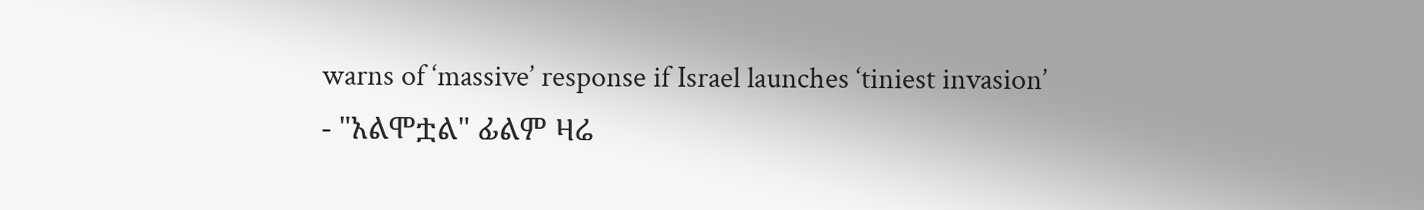warns of ‘massive’ response if Israel launches ‘tiniest invasion’
- "አልሞቷል" ፊልም ዛሬ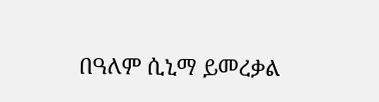በዓለም ሲኒማ ይመረቃል